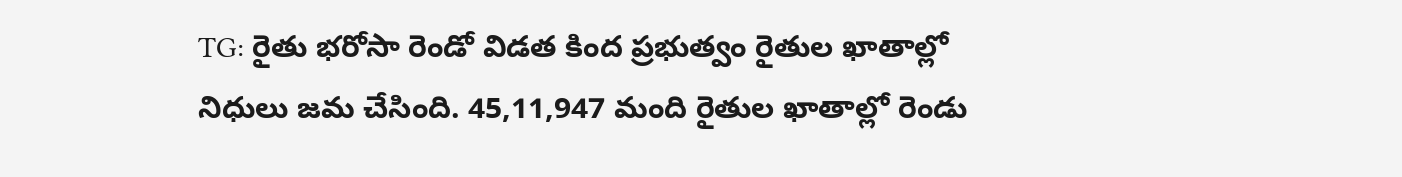TG: రైతు భరోసా రెండో విడత కింద ప్రభుత్వం రైతుల ఖాతాల్లో నిధులు జమ చేసింది. 45,11,947 మంది రైతుల ఖాతాల్లో రెండు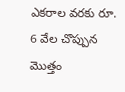ఎకరాల వరకు రూ. 6 వేల చొప్పున మొత్తం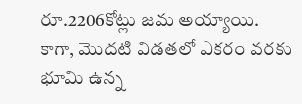రూ.2206కోట్లు జమ అయ్యాయి. కాగా, మొదటి విడతలో ఎకరం వరకు భూమి ఉన్న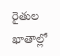రైతుల ఖాతాల్లో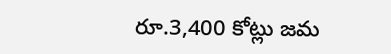రూ.3,400 కోట్లు జమ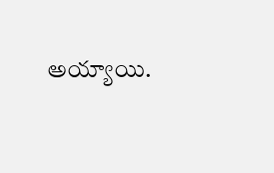అయ్యాయి.